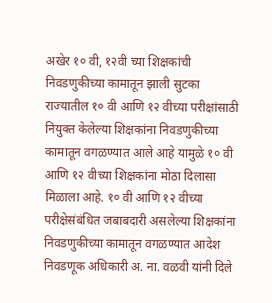अखेर १० वी, १२वी च्या शिक्षकांची निवडणुकीच्या कामातून झाली सुटका
राज्यातील १० वी आणि १२ वीच्या परीक्षांसाठी नियुक्त केलेल्या शिक्षकांना निवडणुकीच्या कामातून वगळण्यात आले आहे यामुळे १० वी आणि १२ वीच्या शिक्षकांना मोठा दिलासा मिळाला आहे. १० वी आणि १२ वीच्या परीक्षेसंबंधित जबाबदारी असलेल्या शिक्षकांना निवडणुकीच्या कामातून वगळण्यात आदेश निवडणूक अधिकारी अ. ना. वळवी यांनी दिले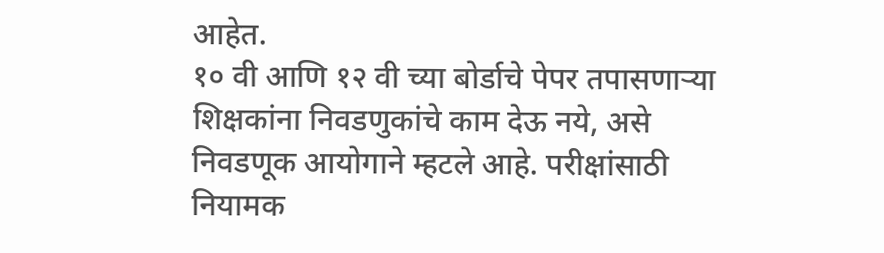आहेत.
१० वी आणि १२ वी च्या बोर्डाचे पेपर तपासणाऱ्या शिक्षकांना निवडणुकांचे काम देऊ नये, असे निवडणूक आयोगाने म्हटले आहे. परीक्षांसाठी नियामक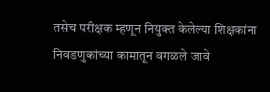तसेच परीक्षक म्हणून नियुक्त केलेल्या शिक्षकांना निवडणुकांच्या कामातून वगळले जावे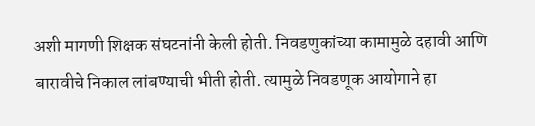अशी मागणी शिक्षक संघटनांनी केली होती. निवडणुकांच्या कामामुळे दहावी आणि बारावीचे निकाल लांबण्याची भीती होती. त्यामुळे निवडणूक आयोगाने हा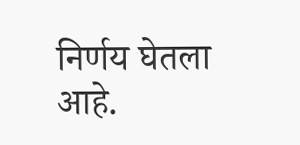निर्णय घेतला आहे.